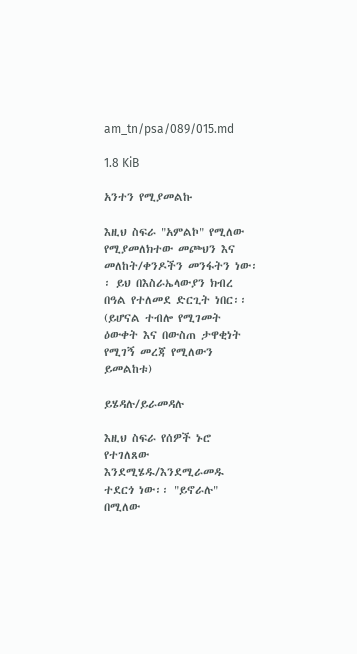am_tn/psa/089/015.md

1.8 KiB

አንተን የሚያመልኩ

እዚህ ስፍራ "አምልኮ" የሚለው የሚያመለክተው መጮህን እና መለከት/ቀንዶችን መንፋትን ነው፡፡ ይህ በእስራኤላውያን ክብረ በዓል የተለመደ ድርጊት ነበር፡፡ (ይሆናል ተብሎ የሚገመት ዕውቀት እና በውስጠ ታዋቂነት የሚገኝ መረጃ የሚለውን ይመልከቱ)

ይሄዳሉ/ይራመዳሉ

እዚህ ስፍራ የሰዎች ኑሮ የተገለጸው እንደሚሄዱ/እንደሚራመዱ ተደርጎ ነው፡፡ "ይኖራሉ" በሚለው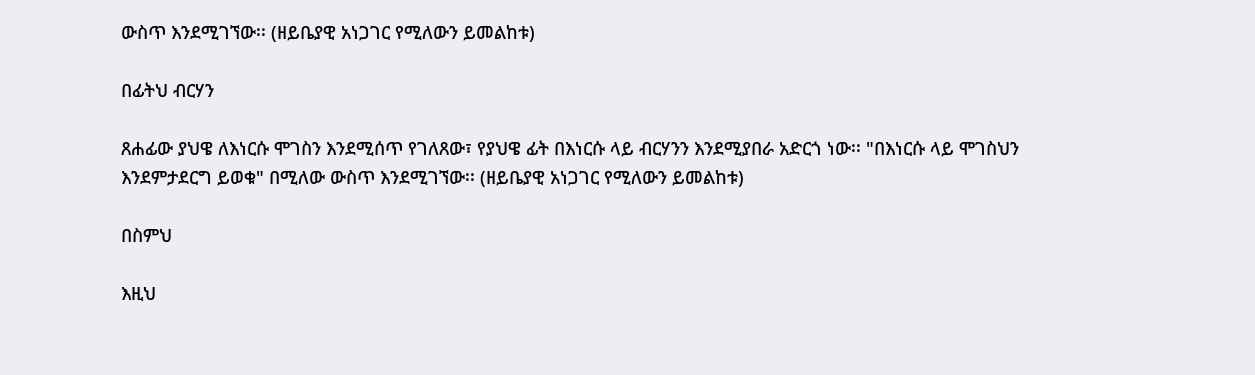ውስጥ እንደሚገኘው፡፡ (ዘይቤያዊ አነጋገር የሚለውን ይመልከቱ)

በፊትህ ብርሃን

ጸሐፊው ያህዌ ለእነርሱ ሞገስን እንደሚሰጥ የገለጸው፣ የያህዌ ፊት በእነርሱ ላይ ብርሃንን እንደሚያበራ አድርጎ ነው፡፡ "በእነርሱ ላይ ሞገስህን እንደምታደርግ ይወቁ" በሚለው ውስጥ እንደሚገኘው፡፡ (ዘይቤያዊ አነጋገር የሚለውን ይመልከቱ)

በስምህ

እዚህ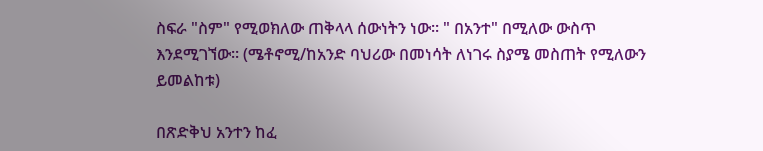ስፍራ "ስም" የሚወክለው ጠቅላላ ሰውነትን ነው፡፡ " በአንተ" በሚለው ውስጥ እንደሚገኘው፡፡ (ሜቶኖሚ/ከአንድ ባህሪው በመነሳት ለነገሩ ስያሜ መስጠት የሚለውን ይመልከቱ)

በጽድቅህ አንተን ከፈ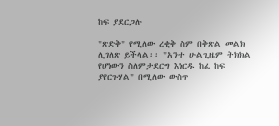ከፍ ያደርጋሉ

"ጽድቅ" የሚለው ረቂቅ ስም በቅጽል መልክ ሊገለጽ ይችላል፡፡ "አንተ ሁልጊዜም ትክክል የሆነውን ስለምታደርግ እነርዱ ከፈ ከፍ ያየርጉሃል" በሚለው ውስጥ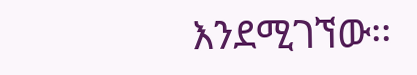እንደሚገኘው፡፡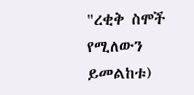"ረቂቅ ስሞች የሚለውን ይመልከቱ)